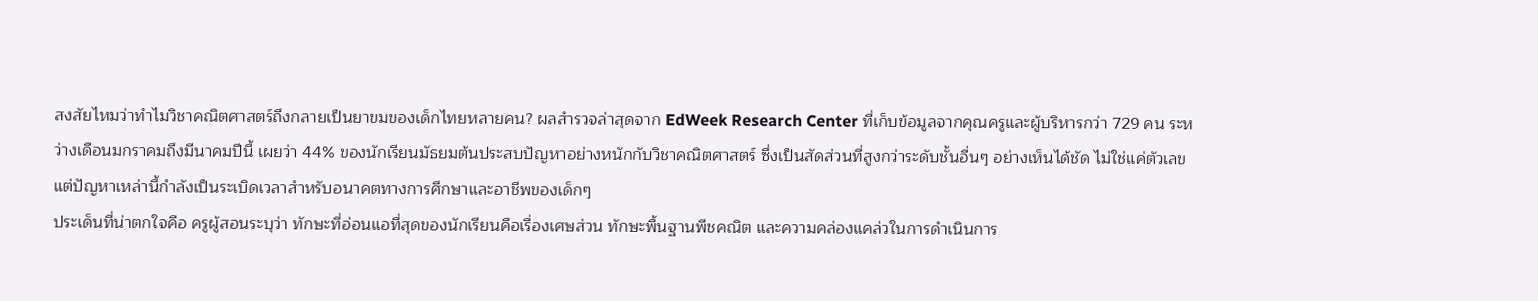สงสัยไหมว่าทำไมวิชาคณิตศาสตร์ถึงกลายเป็นยาขมของเด็กไทยหลายคน? ผลสำรวจล่าสุดจาก EdWeek Research Center ที่เก็บข้อมูลจากคุณครูและผู้บริหารกว่า 729 คน ระหว่างเดือนมกราคมถึงมีนาคมปีนี้ เผยว่า 44% ของนักเรียนมัธยมต้นประสบปัญหาอย่างหนักกับวิชาคณิตศาสตร์ ซึ่งเป็นสัดส่วนที่สูงกว่าระดับชั้นอื่นๆ อย่างเห็นได้ชัด ไม่ใช่แค่ตัวเลข แต่ปัญหาเหล่านี้กำลังเป็นระเบิดเวลาสำหรับอนาคตทางการศึกษาและอาชีพของเด็กๆ
ประเด็นที่น่าตกใจคือ ครูผู้สอนระบุว่า ทักษะที่อ่อนแอที่สุดของนักเรียนคือเรื่องเศษส่วน ทักษะพื้นฐานพีชคณิต และความคล่องแคล่วในการดำเนินการ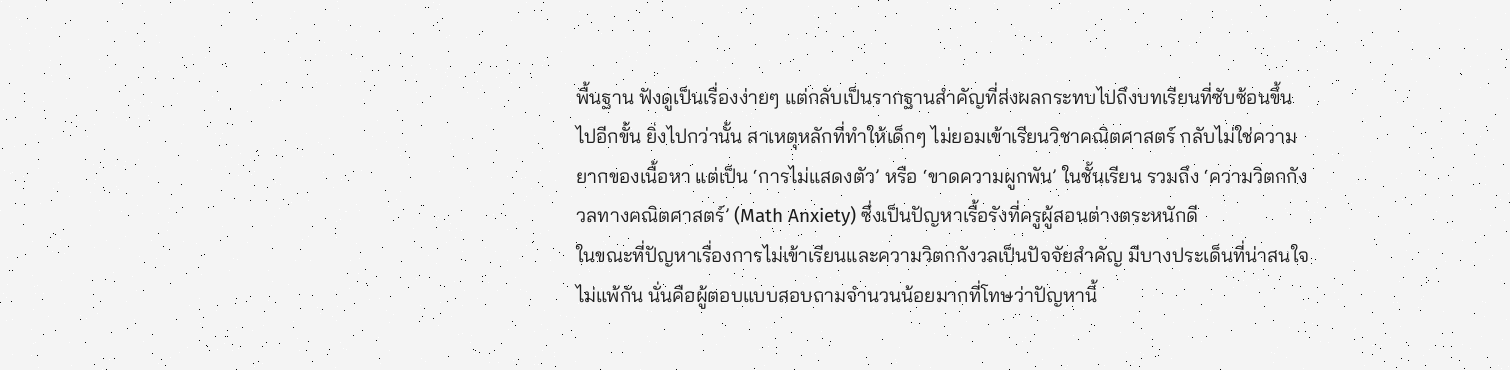พื้นฐาน ฟังดูเป็นเรื่องง่ายๆ แต่กลับเป็นรากฐานสำคัญที่ส่งผลกระทบไปถึงบทเรียนที่ซับซ้อนขึ้นไปอีกขั้น ยิ่งไปกว่านั้น สาเหตุหลักที่ทำให้เด็กๆ ไม่ยอมเข้าเรียนวิชาคณิตศาสตร์ กลับไม่ใช่ความยากของเนื้อหา แต่เป็น ‘การไม่แสดงตัว’ หรือ ‘ขาดความผูกพัน’ ในชั้นเรียน รวมถึง ‘ความวิตกกังวลทางคณิตศาสตร์’ (Math Anxiety) ซึ่งเป็นปัญหาเรื้อรังที่ครูผู้สอนต่างตระหนักดี
ในขณะที่ปัญหาเรื่องการไม่เข้าเรียนและความวิตกกังวลเป็นปัจจัยสำคัญ มีบางประเด็นที่น่าสนใจไม่แพ้กัน นั่นคือผู้ตอบแบบสอบถามจำนวนน้อยมากที่โทษว่าปัญหานี้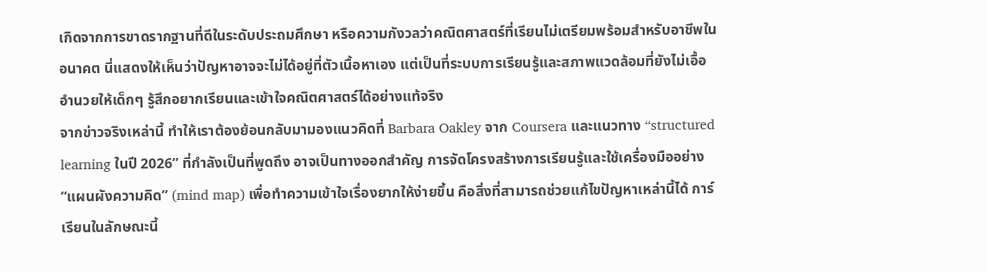เกิดจากการขาดรากฐานที่ดีในระดับประถมศึกษา หรือความกังวลว่าคณิตศาสตร์ที่เรียนไม่เตรียมพร้อมสำหรับอาชีพในอนาคต นี่แสดงให้เห็นว่าปัญหาอาจจะไม่ได้อยู่ที่ตัวเนื้อหาเอง แต่เป็นที่ระบบการเรียนรู้และสภาพแวดล้อมที่ยังไม่เอื้ออำนวยให้เด็กๆ รู้สึกอยากเรียนและเข้าใจคณิตศาสตร์ได้อย่างแท้จริง
จากข่าวจริงเหล่านี้ ทำให้เราต้องย้อนกลับมามองแนวคิดที่ Barbara Oakley จาก Coursera และแนวทาง “structured learning ในปี 2026” ที่กำลังเป็นที่พูดถึง อาจเป็นทางออกสำคัญ การจัดโครงสร้างการเรียนรู้และใช้เครื่องมืออย่าง “แผนผังความคิด” (mind map) เพื่อทำความเข้าใจเรื่องยากให้ง่ายขึ้น คือสิ่งที่สามารถช่วยแก้ไขปัญหาเหล่านี้ได้ การ์เรียนในลักษณะนี้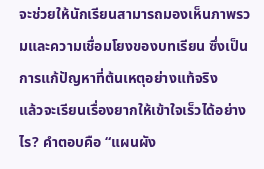จะช่วยให้นักเรียนสามารถมองเห็นภาพรวมและความเชื่อมโยงของบทเรียน ซึ่งเป็นการแก้ปัญหาที่ต้นเหตุอย่างแท้จริง
แล้วจะเรียนเรื่องยากให้เข้าใจเร็วได้อย่างไร? คำตอบคือ “แผนผัง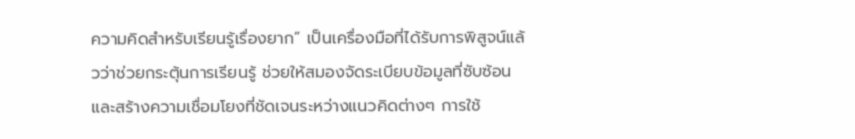ความคิดสำหรับเรียนรู้เรื่องยาก” เป็นเครื่องมือที่ได้รับการพิสูจน์แล้วว่าช่วยกระตุ้นการเรียนรู้ ช่วยให้สมองจัดระเบียบข้อมูลที่ซับซ้อน และสร้างความเชื่อมโยงที่ชัดเจนระหว่างแนวคิดต่างๆ การใช้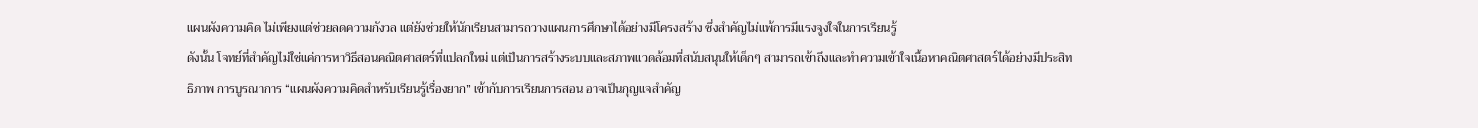แผนผังความคิด ไม่เพียงแต่ช่วยลดความกังวล แต่ยังช่วยให้นักเรียนสามารถวางแผนการศึกษาได้อย่างมีโครงสร้าง ซึ่งสำคัญไม่แพ้การมีแรงจูงใจในการเรียนรู้
ดังนั้น โจทย์ที่สำคัญไม่ใช่แค่การหาวิธีสอนคณิตศาสตร์ที่แปลกใหม่ แต่เป็นการสร้างระบบและสภาพแวดล้อมที่สนับสนุนให้เด็กๆ สามารถเข้าถึงและทำความเข้าใจเนื้อหาคณิตศาสตร์ได้อย่างมีประสิทธิภาพ การบูรณาการ “แผนผังความคิดสำหรับเรียนรู้เรื่องยาก” เข้ากับการเรียนการสอน อาจเป็นกุญแจสำคัญ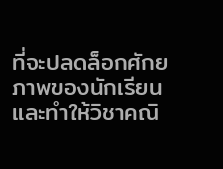ที่จะปลดล็อกศักยภาพของนักเรียนและทำให้วิชาคณิ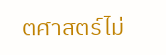ตศาสตร์ไม่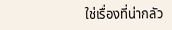ใช่เรื่องที่น่ากลัว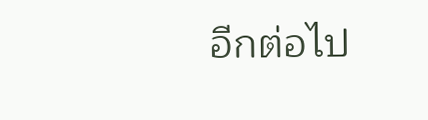อีกต่อไป